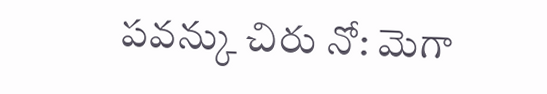పవన్కు చిరు నో: మెగా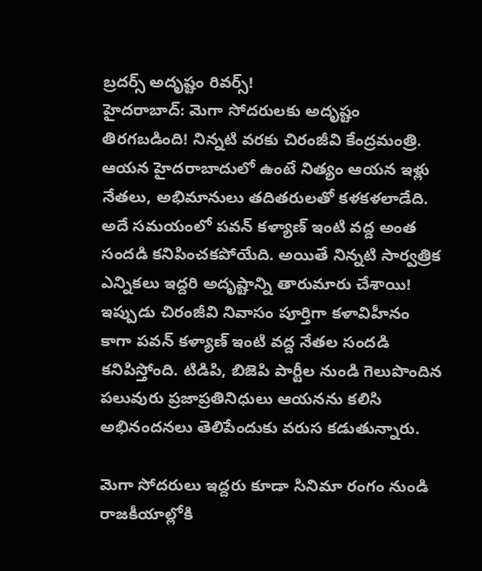బ్రదర్స్ అదృష్టం రివర్స్!
హైదరాబాద్: మెగా సోదరులకు అదృష్టం తిరగబడింది! నిన్నటి వరకు చిరంజీవి కేంద్రమంత్రి. ఆయన హైదరాబాదులో ఉంటే నిత్యం ఆయన ఇళ్లు నేతలు, అభిమానులు తదితరులతో కళకళలాడేది. అదే సమయంలో పవన్ కళ్యాణ్ ఇంటి వద్ద అంత సందడి కనిపించకపోయేది. అయితే నిన్నటి సార్వత్రిక ఎన్నికలు ఇద్దరి అదృష్టాన్ని తారుమారు చేశాయి!
ఇప్పుడు చిరంజీవి నివాసం పూర్తిగా కళావిహీనం కాగా పవన్ కళ్యాణ్ ఇంటి వద్ద నేతల సందడి కనిపిస్తోంది. టిడిపి, బిజెపి పార్టీల నుండి గెలుపొందిన పలువురు ప్రజాప్రతినిధులు ఆయనను కలిసి అభినందనలు తెలిపేందుకు వరుస కడుతున్నారు.

మెగా సోదరులు ఇద్దరు కూడా సినిమా రంగం నుండి రాజకీయాల్లోకి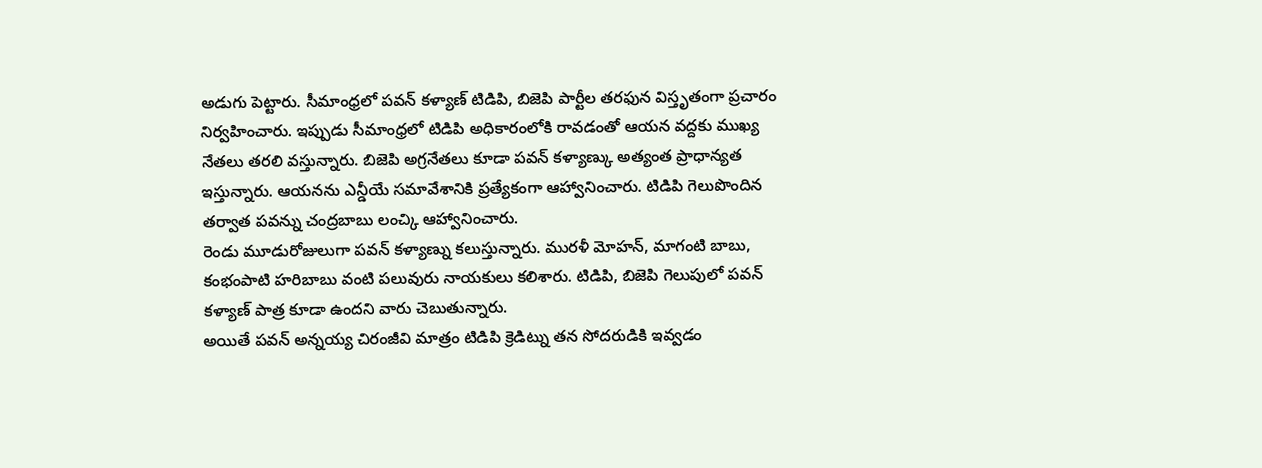అడుగు పెట్టారు. సీమాంధ్రలో పవన్ కళ్యాణ్ టిడిపి, బిజెపి పార్టీల తరఫున విస్తృతంగా ప్రచారం నిర్వహించారు. ఇప్పుడు సీమాంధ్రలో టిడిపి అధికారంలోకి రావడంతో ఆయన వద్దకు ముఖ్య నేతలు తరలి వస్తున్నారు. బిజెపి అగ్రనేతలు కూడా పవన్ కళ్యాణ్కు అత్యంత ప్రాధాన్యత ఇస్తున్నారు. ఆయనను ఎన్డీయే సమావేశానికి ప్రత్యేకంగా ఆహ్వానించారు. టిడిపి గెలుపొందిన తర్వాత పవన్ను చంద్రబాబు లంచ్కి ఆహ్వానించారు.
రెండు మూడురోజులుగా పవన్ కళ్యాణ్ను కలుస్తున్నారు. మురళీ మోహన్, మాగంటి బాబు, కంభంపాటి హరిబాబు వంటి పలువురు నాయకులు కలిశారు. టిడిపి, బిజెపి గెలుపులో పవన్ కళ్యాణ్ పాత్ర కూడా ఉందని వారు చెబుతున్నారు.
అయితే పవన్ అన్నయ్య చిరంజీవి మాత్రం టిడిపి క్రెడిట్ను తన సోదరుడికి ఇవ్వడం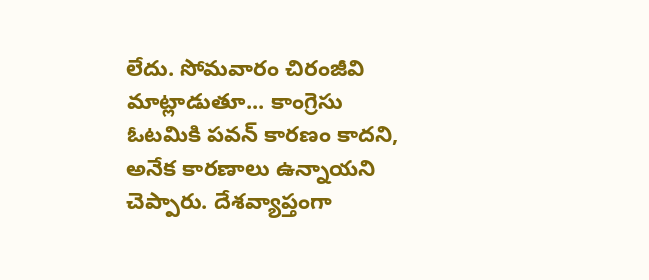లేదు. సోమవారం చిరంజీవి మాట్లాడుతూ... కాంగ్రెసు ఓటమికి పవన్ కారణం కాదని, అనేక కారణాలు ఉన్నాయని చెప్పారు. దేశవ్యాప్తంగా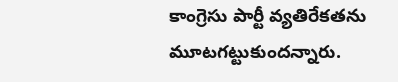కాంగ్రెసు పార్టీ వ్యతిరేకతను మూటగట్టుకుందన్నారు.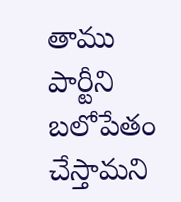తాము పార్టీని బలోపేతం చేస్తామని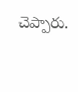చెప్పారు.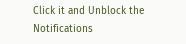Click it and Unblock the Notifications